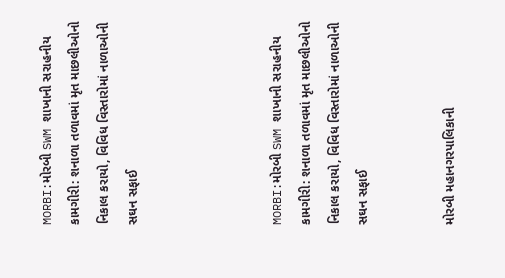MORBI:મોરબી SWM શાખાની સરાહનીય કામગીરી: શનાળા તળાવમાં મૃત માછલીઓનો નિકાલ કરાયો, વિવિધ વિસ્તારોમાં નાળાઓની સઘન સફાઈ




MORBI:મોરબી SWM શાખાની સરાહનીય કામગીરી: શનાળા તળાવમાં મૃત માછલીઓનો નિકાલ કરાયો, વિવિધ વિસ્તારોમાં નાળાઓની સઘન સફાઈ


મોરબી મહાનગરપાલિકાની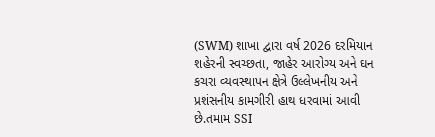(SWM) શાખા દ્વારા વર્ષ 2026 દરમિયાન શહેરની સ્વચ્છતા, જાહેર આરોગ્ય અને ઘન કચરા વ્યવસ્થાપન ક્ષેત્રે ઉલ્લેખનીય અને પ્રશંસનીય કામગીરી હાથ ધરવામાં આવી છે.તમામ SSI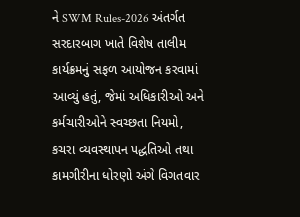ને SWM Rules-2026 અંતર્ગત સરદારબાગ ખાતે વિશેષ તાલીમ કાર્યક્રમનું સફળ આયોજન કરવામાં આવ્યું હતું, જેમાં અધિકારીઓ અને કર્મચારીઓને સ્વચ્છતા નિયમો, કચરા વ્યવસ્થાપન પદ્ધતિઓ તથા કામગીરીના ધોરણો અંગે વિગતવાર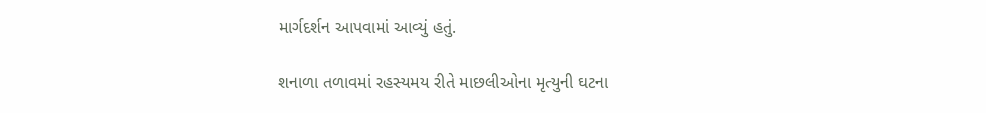માર્ગદર્શન આપવામાં આવ્યું હતું.

શનાળા તળાવમાં રહસ્યમય રીતે માછલીઓના મૃત્યુની ઘટના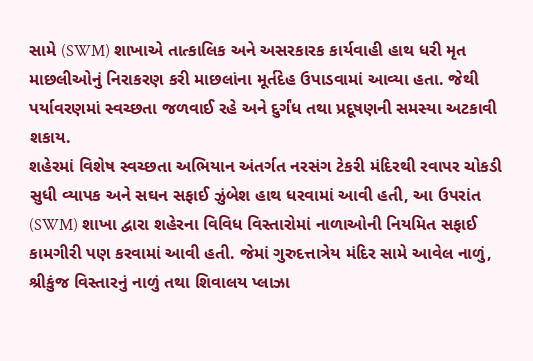સામે (SWM) શાખાએ તાત્કાલિક અને અસરકારક કાર્યવાહી હાથ ધરી મૃત માછલીઓનું નિરાકરણ કરી માછલાંના મૂર્તદેહ ઉપાડવામાં આવ્યા હતા. જેથી પર્યાવરણમાં સ્વચ્છતા જળવાઈ રહે અને દુર્ગંધ તથા પ્રદૂષણની સમસ્યા અટકાવી શકાય.
શહેરમાં વિશેષ સ્વચ્છતા અભિયાન અંતર્ગત નરસંગ ટેકરી મંદિરથી રવાપર ચોકડી સુધી વ્યાપક અને સઘન સફાઈ ઝુંબેશ હાથ ધરવામાં આવી હતી, આ ઉપરાંત (SWM) શાખા દ્વારા શહેરના વિવિધ વિસ્તારોમાં નાળાઓની નિયમિત સફાઈ કામગીરી પણ કરવામાં આવી હતી. જેમાં ગુરુદત્તાત્રેય મંદિર સામે આવેલ નાળું, શ્રીકુંજ વિસ્તારનું નાળું તથા શિવાલય પ્લાઝા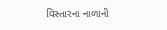વિસ્તારના નાળાની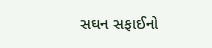સઘન સફાઈનો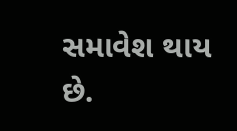સમાવેશ થાય છે.